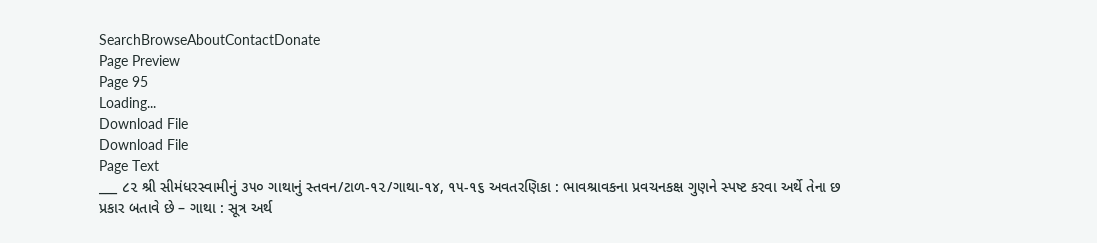SearchBrowseAboutContactDonate
Page Preview
Page 95
Loading...
Download File
Download File
Page Text
___ ૮૨ શ્રી સીમંધરસ્વામીનું ૩૫૦ ગાથાનું સ્તવન/ટાળ-૧૨/ગાથા-૧૪, ૧૫-૧૬ અવતરણિકા : ભાવશ્રાવકના પ્રવચનકક્ષ ગુણને સ્પષ્ટ કરવા અર્થે તેના છ પ્રકાર બતાવે છે – ગાથા : સૂત્ર અર્થ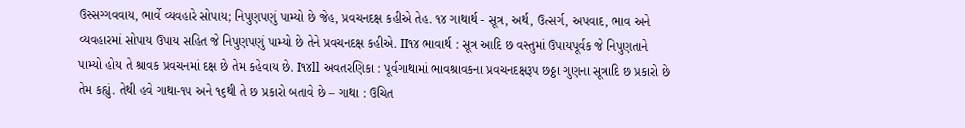ઉસ્સગ્ગવવાય, ભાર્વે વ્યવહારે સોપાય; નિપુણપણું પામ્યો છે જેહ, પ્રવચનદક્ષ કહીએ તેહ. ૧૪ ગાથાર્થ - સૂત્ર, અર્થ, ઉત્સર્ગ, અપવાદ, ભાવ અને વ્યવહારમાં સોપાય ઉપાય સહિત જે નિપુણપણું પામ્યો છે તેને પ્રવચનદક્ષ કહીએ. II૧૪ ભાવાર્થ : સૂત્ર આદિ છ વસ્તુમાં ઉપાયપૂર્વક જે નિપુણતાને પામ્યો હોય તે શ્રાવક પ્રવચનમાં દક્ષ છે તેમ કહેવાય છે. I૧૪ll અવતરણિકા : પૂર્વગાથામાં ભાવશ્રાવકના પ્રવચનદક્ષરૂપ છઠ્ઠા ગુણના સૂત્રાદિ છ પ્રકારો છે તેમ કહ્યું. તેથી હવે ગાથા-૧૫ અને ૧૬થી તે છ પ્રકારો બતાવે છે – ગાથા : ઉચિત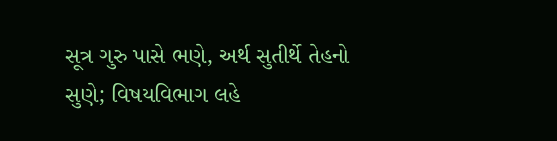સૂત્ર ગુરુ પાસે ભણે, અર્થ સુતીર્થે તેહનો સુણે; વિષયવિભાગ લહે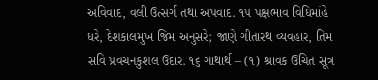અવિવાદ, વલી ઉત્સર્ગ તથા અપવાદ. ૧૫ પક્ષભાવ વિધિમાંહે ધરે, દેશકાલમુખ જિમ અનુસરે; જાણે ગીતારથ વ્યવહાર, તિમ સવિ પ્રવચનકુશલ ઉદાર. ૧૬ ગાથાર્થ – (૧) શ્રાવક ઉચિત સૂત્ર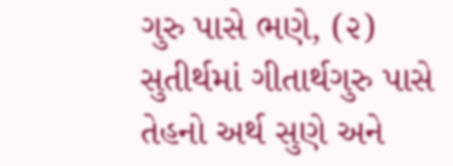ગુરુ પાસે ભણે, (૨) સુતીર્થમાં ગીતાર્થગુરુ પાસે તેહનો અર્થ સુણે અને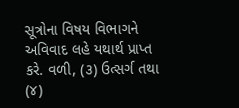સૂત્રોના વિષય વિભાગને અવિવાદ લહે યથાર્થ પ્રાપ્ત કરે. વળી, (૩) ઉત્સર્ગ તથા (૪)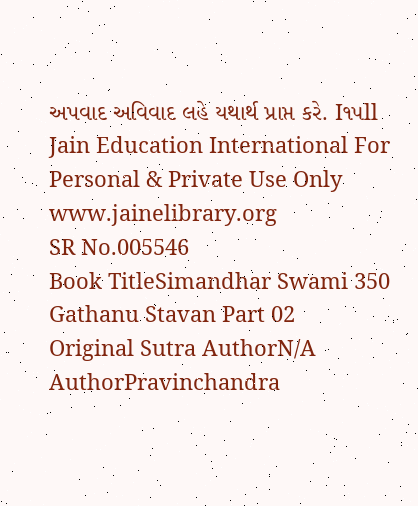અપવાદ અવિવાદ લહે યથાર્થ પ્રાપ્ત કરે. I૧૫ll Jain Education International For Personal & Private Use Only www.jainelibrary.org
SR No.005546
Book TitleSimandhar Swami 350 Gathanu Stavan Part 02
Original Sutra AuthorN/A
AuthorPravinchandra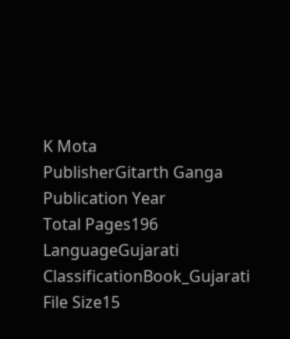K Mota
PublisherGitarth Ganga
Publication Year
Total Pages196
LanguageGujarati
ClassificationBook_Gujarati
File Size15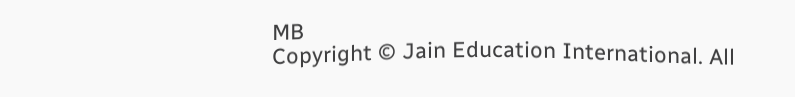MB
Copyright © Jain Education International. All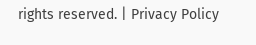rights reserved. | Privacy Policy